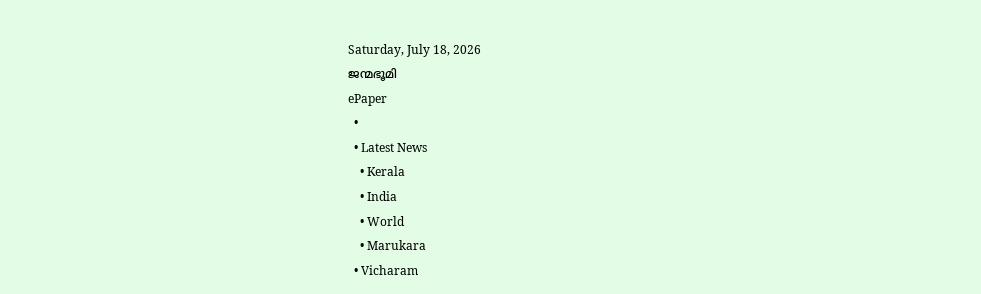Saturday, July 18, 2026
ജന്മഭൂമി
ePaper
  •
  • Latest News
    • Kerala
    • India
    • World
    • Marukara
  • Vicharam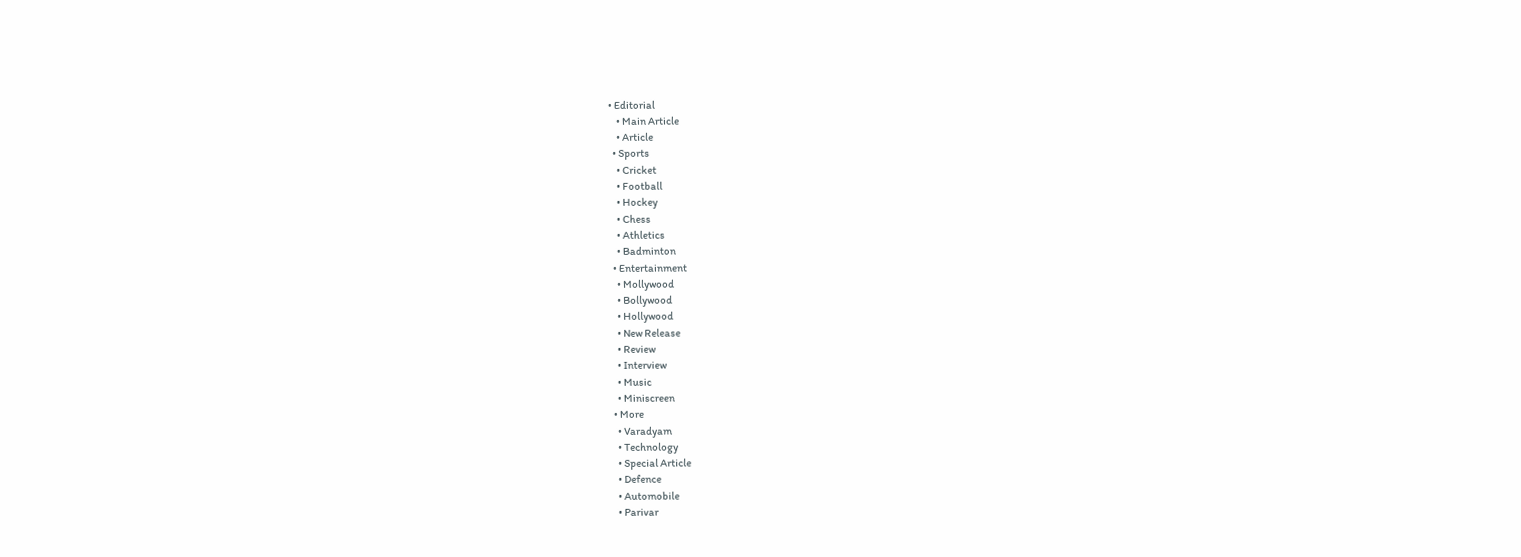• Editorial
    • Main Article
    • Article
  • Sports
    • Cricket
    • Football
    • Hockey
    • Chess
    • Athletics
    • Badminton
  • Entertainment
    • Mollywood
    • Bollywood
    • Hollywood
    • New Release
    • Review
    • Interview
    • Music
    • Miniscreen
  • More
    • Varadyam
    • Technology
    • Special Article
    • Defence
    • Automobile
    • Parivar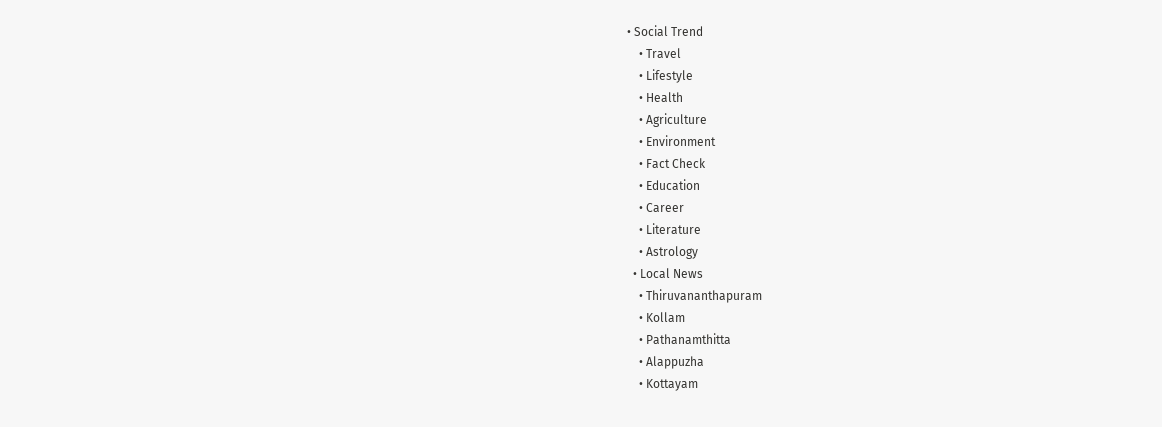• Social Trend
    • Travel
    • Lifestyle
    • Health
    • Agriculture
    • Environment
    • Fact Check
    • Education
    • Career
    • Literature
    • Astrology
  • Local News
    • Thiruvananthapuram
    • Kollam
    • Pathanamthitta
    • Alappuzha
    • Kottayam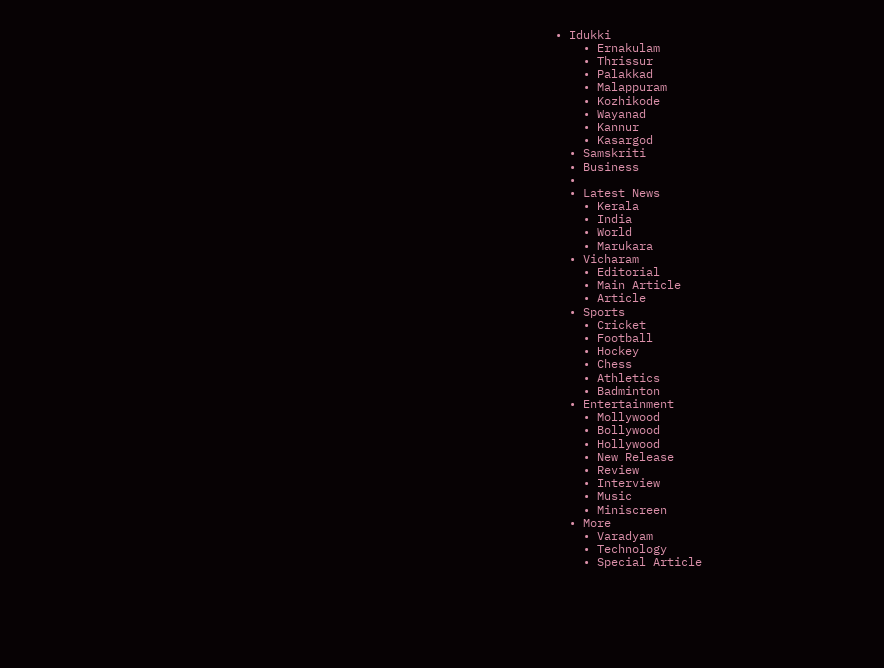• Idukki
    • Ernakulam
    • Thrissur
    • Palakkad
    • Malappuram
    • Kozhikode
    • Wayanad
    • Kannur
    • Kasargod
  • Samskriti
  • Business
  •
  • Latest News
    • Kerala
    • India
    • World
    • Marukara
  • Vicharam
    • Editorial
    • Main Article
    • Article
  • Sports
    • Cricket
    • Football
    • Hockey
    • Chess
    • Athletics
    • Badminton
  • Entertainment
    • Mollywood
    • Bollywood
    • Hollywood
    • New Release
    • Review
    • Interview
    • Music
    • Miniscreen
  • More
    • Varadyam
    • Technology
    • Special Article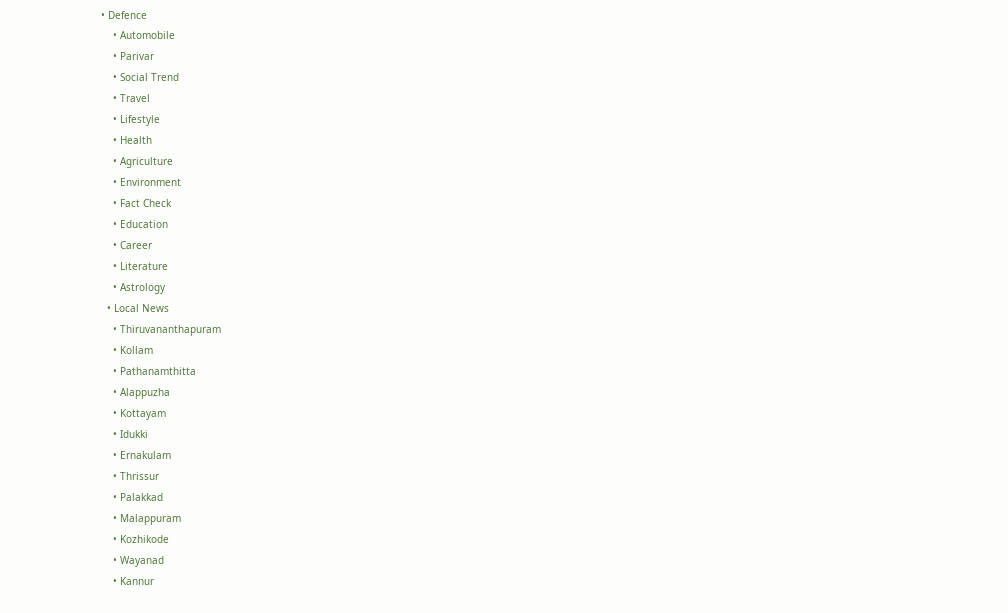• Defence
    • Automobile
    • Parivar
    • Social Trend
    • Travel
    • Lifestyle
    • Health
    • Agriculture
    • Environment
    • Fact Check
    • Education
    • Career
    • Literature
    • Astrology
  • Local News
    • Thiruvananthapuram
    • Kollam
    • Pathanamthitta
    • Alappuzha
    • Kottayam
    • Idukki
    • Ernakulam
    • Thrissur
    • Palakkad
    • Malappuram
    • Kozhikode
    • Wayanad
    • Kannur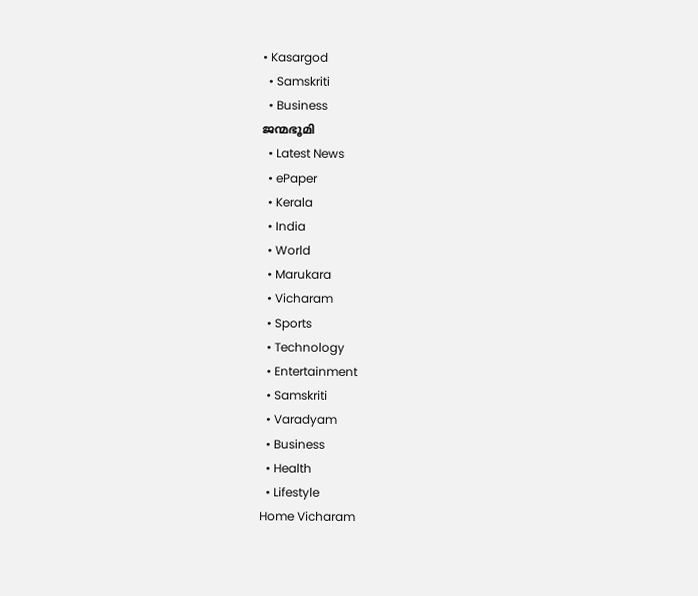• Kasargod
  • Samskriti
  • Business
ജന്മഭൂമി
  • Latest News
  • ePaper
  • Kerala
  • India
  • World
  • Marukara
  • Vicharam
  • Sports
  • Technology
  • Entertainment
  • Samskriti
  • Varadyam
  • Business
  • Health
  • Lifestyle
Home Vicharam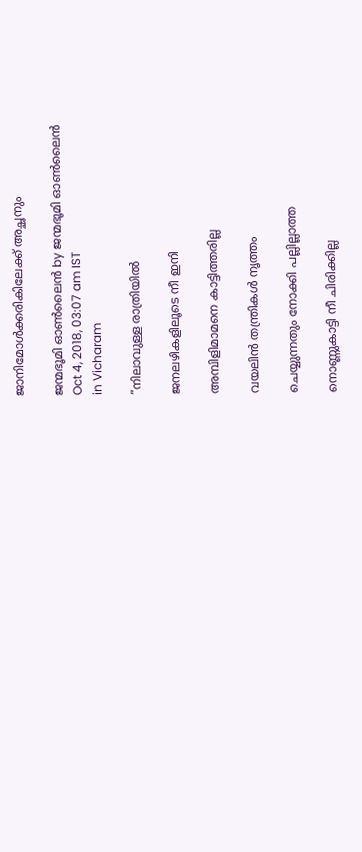ജാനിമോൾക്കരികിലേക്ക് അച്ഛനും

ജന്മഭൂമി ഓണ്‍ലൈന്‍ by ജന്മഭൂമി ഓണ്‍ലൈന്‍
Oct 4, 2018, 03:07 am IST
in Vicharam

”നിലാവുള്ള രാത്രിയില്‍

ജനലഴികളിലൂടെ നീ ഇനി

അമ്പിളിമാമനെ കാട്ടിത്തരില്ല

വയലിന്‍ തന്ത്രികള്‍ നൃത്തം

ചെയ്യുന്നതും നോക്കി പല്ലില്ലാത്ത

നൊണ്ണുകാട്ടി നീ ചിരിക്കില്ല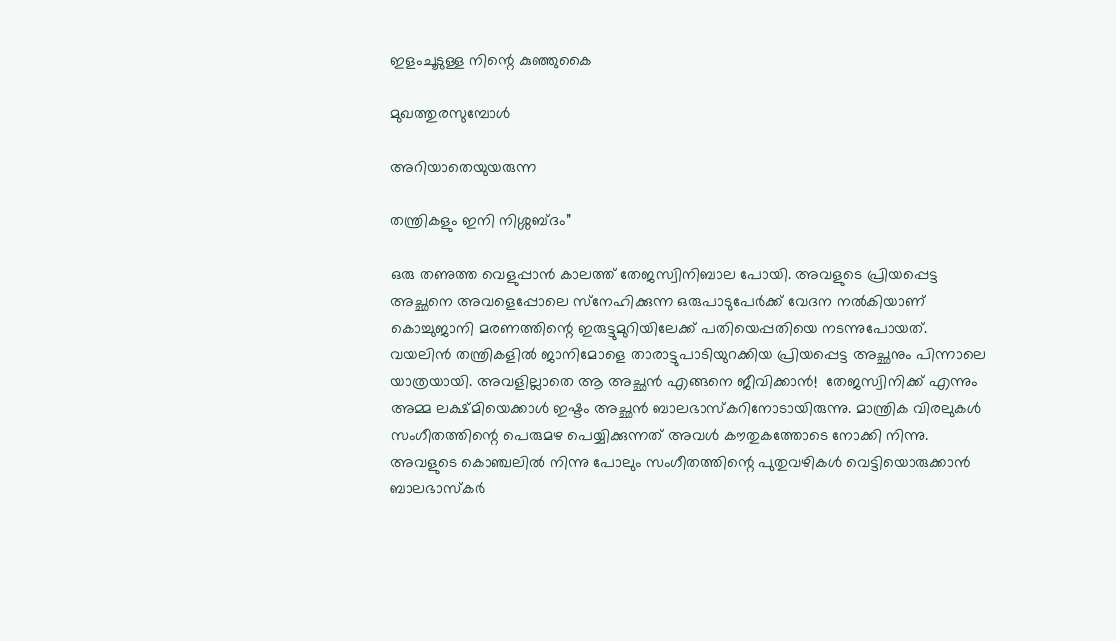ഇളംചൂടുള്ള നിന്റെ കുഞ്ഞുകൈ

മുഖത്തുരസുമ്പോള്‍

അറിയാതെയുയരുന്ന

തന്ത്രികളും ഇനി നിശ്ശബ്ദം”

ഒരു തണുത്ത വെളുപ്പാന്‍ കാലത്ത് തേജസ്വിനിബാല പോയി. അവളുടെ പ്രിയപ്പെട്ട അച്ഛനെ അവളെപ്പോലെ സ്‌നേഹിക്കുന്ന ഒരുപാടുപേര്‍ക്ക് വേദന നല്‍കിയാണ് കൊച്ചുജാനി മരണത്തിന്റെ ഇരുട്ടുമുറിയിലേക്ക് പതിയെപ്പതിയെ നടന്നുപോയത്. വയലിന്‍ തന്ത്രികളില്‍ ജാനിമോളെ താരാട്ടുപാടിയുറക്കിയ പ്രിയപ്പെട്ട അച്ഛനും പിന്നാലെ യാത്രയായി. അവളില്ലാതെ ആ അച്ഛന്‍ എങ്ങനെ ജീവിക്കാന്‍!  തേജസ്വിനിക്ക് എന്നും അമ്മ ലക്ഷ്മിയെക്കാള്‍ ഇഷ്ടം അച്ഛന്‍ ബാലഭാസ്‌കറിനോടായിരുന്നു. മാന്ത്രിക വിരലുകള്‍ സംഗീതത്തിന്റെ പെരുമഴ പെയ്യിക്കുന്നത് അവള്‍ കൗതുകത്തോടെ നോക്കി നിന്നു. അവളുടെ കൊഞ്ചലില്‍ നിന്നു പോലും സംഗീതത്തിന്റെ പുതുവഴികള്‍ വെട്ടിയൊരുക്കാന്‍ ബാലഭാസ്‌കര്‍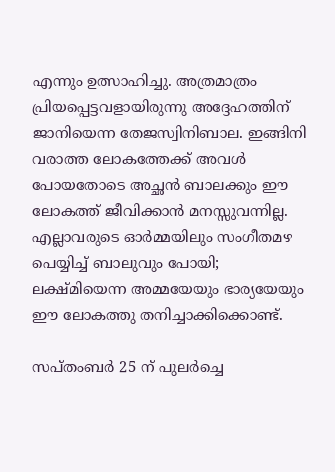എന്നും ഉത്സാഹിച്ചു. അത്രമാത്രം പ്രിയപ്പെട്ടവളായിരുന്നു അദ്ദേഹത്തിന് ജാനിയെന്ന തേജസ്വിനിബാല. ഇങ്ങിനി വരാത്ത ലോകത്തേക്ക് അവള്‍ പോയതോടെ അച്ഛന്‍ ബാലക്കും ഈ ലോകത്ത് ജീവിക്കാന്‍ മനസ്സുവന്നില്ല. എല്ലാവരുടെ ഓര്‍മ്മയിലും സംഗീതമഴ പെയ്യിച്ച് ബാലുവും പോയി; ലക്ഷ്മിയെന്ന അമ്മയേയും ഭാര്യയേയും ഈ ലോകത്തു തനിച്ചാക്കിക്കൊണ്ട്.

സപ്തംബര്‍ 25 ന് പുലര്‍ച്ചെ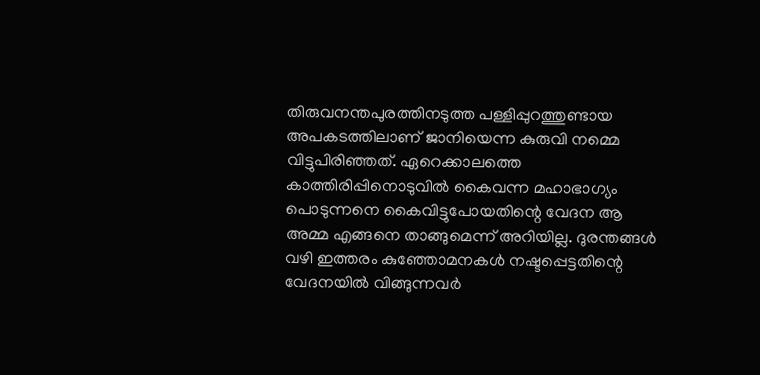തിരുവനന്തപുരത്തിനടുത്ത പള്ളിപ്പുറത്തുണ്ടായ അപകടത്തിലാണ് ജാനിയെന്ന കുരുവി നമ്മെ വിട്ടുപിരിഞ്ഞത്. ഏറെക്കാലത്തെ കാത്തിരിപ്പിനൊടുവില്‍ കൈവന്ന മഹാഭാഗ്യം പൊടുന്നനെ കൈവിട്ടുപോയതിന്റെ വേദന ആ അമ്മ എങ്ങനെ താങ്ങുമെന്ന് അറിയില്ല. ദുരന്തങ്ങള്‍ വഴി ഇത്തരം കുഞ്ഞോമനകള്‍ നഷ്ടപ്പെട്ടതിന്റെ വേദനയില്‍ വിങ്ങുന്നവര്‍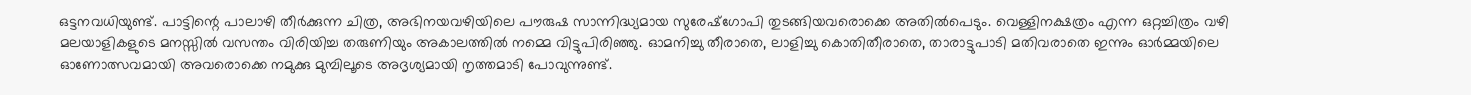ഒട്ടനവധിയുണ്ട്. പാട്ടിന്റെ പാലാഴി തീര്‍ക്കുന്ന ചിത്ര, അഭിനയവഴിയിലെ പൗരുഷ സാന്നിദ്ധ്യമായ സുരേഷ്‌ഗോപി തുടങ്ങിയവരൊക്കെ അതില്‍പെടും. വെള്ളിനക്ഷത്രം എന്ന ഒറ്റച്ചിത്രം വഴി മലയാളികളുടെ മനസ്സില്‍ വസന്തം വിരിയിച്ച തരുണിയും അകാലത്തില്‍ നമ്മെ വിട്ടുപിരിഞ്ഞു. ഓമനിച്ചു തീരാതെ, ലാളിച്ചു കൊതിതീരാതെ, താരാട്ടുപാടി മതിവരാതെ ഇന്നും ഓര്‍മ്മയിലെ ഓണോത്സവമായി അവരൊക്കെ നമുക്കു മുമ്പിലൂടെ അദൃശ്യമായി നൃത്തമാടി പോവുന്നുണ്ട്.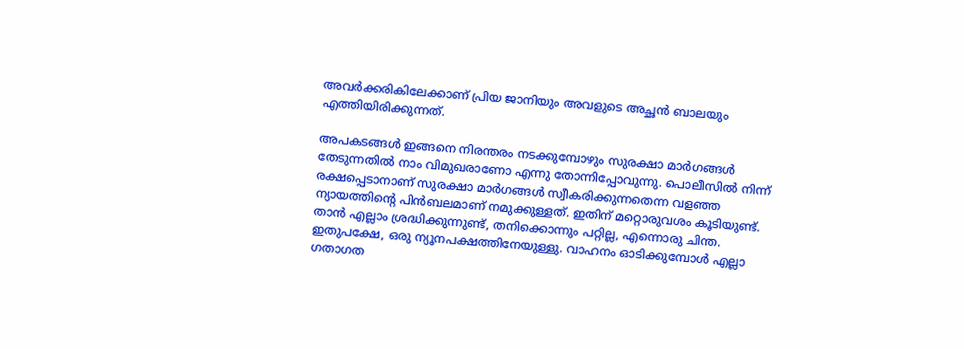അവര്‍ക്കരികിലേക്കാണ് പ്രിയ ജാനിയും അവളുടെ അച്ഛന്‍ ബാലയും എത്തിയിരിക്കുന്നത്.

അപകടങ്ങള്‍ ഇങ്ങനെ നിരന്തരം നടക്കുമ്പോഴും സുരക്ഷാ മാര്‍ഗങ്ങള്‍ തേടുന്നതില്‍ നാം വിമുഖരാണോ എന്നു തോന്നിപ്പോവുന്നു. പൊലീസില്‍ നിന്ന് രക്ഷപ്പെടാനാണ് സുരക്ഷാ മാര്‍ഗങ്ങള്‍ സ്വീകരിക്കുന്നതെന്ന വളഞ്ഞ ന്യായത്തിന്റെ പിന്‍ബലമാണ് നമുക്കുള്ളത്. ഇതിന് മറ്റൊരുവശം കൂടിയുണ്ട്. താന്‍ എല്ലാം ശ്രദ്ധിക്കുന്നുണ്ട്, തനിക്കൊന്നും പറ്റില്ല, എന്നൊരു ചിന്ത. ഇതുപക്ഷേ, ഒരു ന്യൂനപക്ഷത്തിനേയുള്ളു. വാഹനം ഓടിക്കുമ്പോള്‍ എല്ലാ ഗതാഗത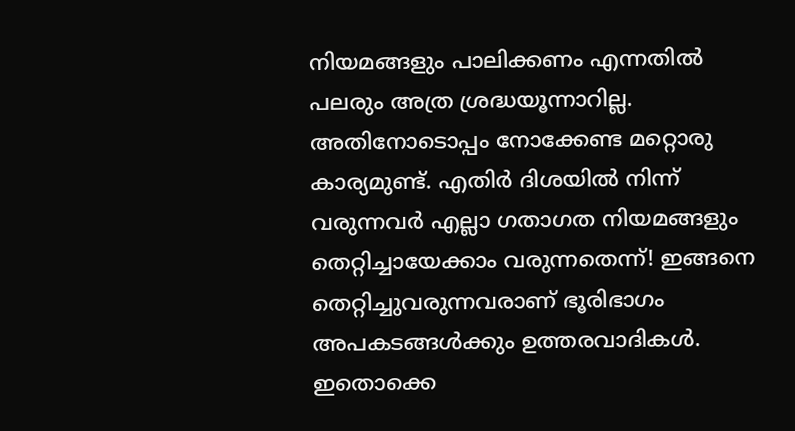നിയമങ്ങളും പാലിക്കണം എന്നതില്‍ പലരും അത്ര ശ്രദ്ധയൂന്നാറില്ല. അതിനോടൊപ്പം നോക്കേണ്ട മറ്റൊരു കാര്യമുണ്ട്. എതിര്‍ ദിശയില്‍ നിന്ന് വരുന്നവര്‍ എല്ലാ ഗതാഗത നിയമങ്ങളും തെറ്റിച്ചായേക്കാം വരുന്നതെന്ന്! ഇങ്ങനെ തെറ്റിച്ചുവരുന്നവരാണ് ഭൂരിഭാഗം അപകടങ്ങള്‍ക്കും ഉത്തരവാദികള്‍. ഇതൊക്കെ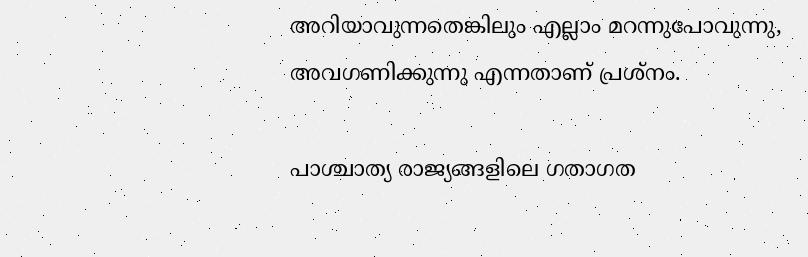അറിയാവുന്നതെങ്കിലും എല്ലാം മറന്നുപോവുന്നു, അവഗണിക്കുന്നു എന്നതാണ് പ്രശ്‌നം.

പാശ്ചാത്യ രാജ്യങ്ങളിലെ ഗതാഗത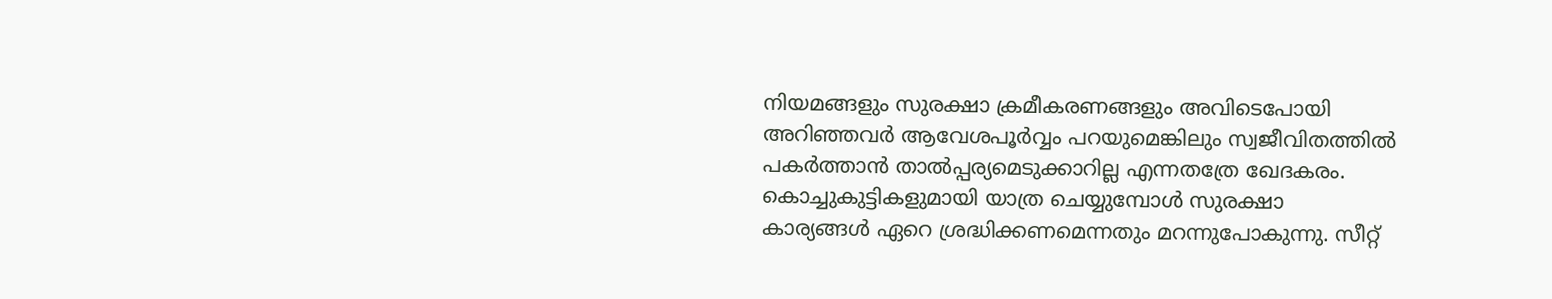നിയമങ്ങളും സുരക്ഷാ ക്രമീകരണങ്ങളും അവിടെപോയി അറിഞ്ഞവര്‍ ആവേശപൂര്‍വ്വം പറയുമെങ്കിലും സ്വജീവിതത്തില്‍ പകര്‍ത്താന്‍ താല്‍പ്പര്യമെടുക്കാറില്ല എന്നതത്രേ ഖേദകരം. കൊച്ചുകുട്ടികളുമായി യാത്ര ചെയ്യുമ്പോള്‍ സുരക്ഷാ കാര്യങ്ങള്‍ ഏറെ ശ്രദ്ധിക്കണമെന്നതും മറന്നുപോകുന്നു. സീറ്റ്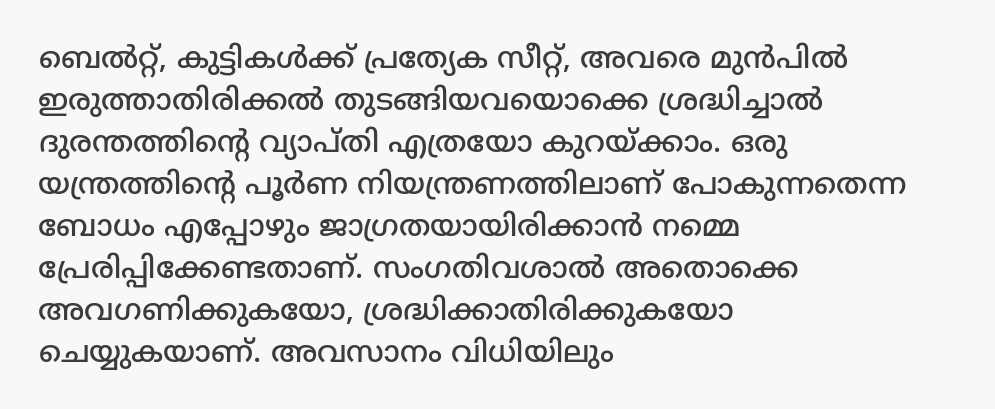ബെല്‍റ്റ്, കുട്ടികള്‍ക്ക് പ്രത്യേക സീറ്റ്, അവരെ മുന്‍പില്‍ ഇരുത്താതിരിക്കല്‍ തുടങ്ങിയവയൊക്കെ ശ്രദ്ധിച്ചാല്‍ ദുരന്തത്തിന്റെ വ്യാപ്തി എത്രയോ കുറയ്‌ക്കാം. ഒരു യന്ത്രത്തിന്റെ പൂര്‍ണ നിയന്ത്രണത്തിലാണ് പോകുന്നതെന്ന ബോധം എപ്പോഴും ജാഗ്രതയായിരിക്കാന്‍ നമ്മെ പ്രേരിപ്പിക്കേണ്ടതാണ്. സംഗതിവശാല്‍ അതൊക്കെ അവഗണിക്കുകയോ, ശ്രദ്ധിക്കാതിരിക്കുകയോ ചെയ്യുകയാണ്. അവസാനം വിധിയിലും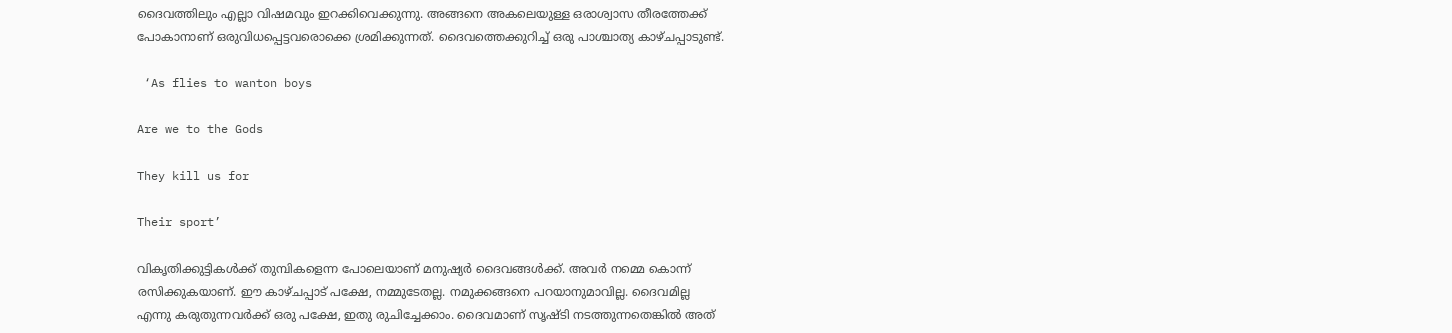ദൈവത്തിലും എല്ലാ വിഷമവും ഇറക്കിവെക്കുന്നു. അങ്ങനെ അകലെയുള്ള ഒരാശ്വാസ തീരത്തേക്ക് പോകാനാണ് ഒരുവിധപ്പെട്ടവരൊക്കെ ശ്രമിക്കുന്നത്. ദൈവത്തെക്കുറിച്ച് ഒരു പാശ്ചാത്യ കാഴ്ചപ്പാടുണ്ട്.

 ‘As flies to wanton boys

Are we to the Gods

They kill us for

Their sport’

വികൃതിക്കുട്ടികള്‍ക്ക് തുമ്പികളെന്ന പോലെയാണ് മനുഷ്യര്‍ ദൈവങ്ങള്‍ക്ക്. അവര്‍ നമ്മെ കൊന്ന് രസിക്കുകയാണ്. ഈ കാഴ്ചപ്പാട് പക്ഷേ, നമ്മുടേതല്ല. നമുക്കങ്ങനെ പറയാനുമാവില്ല. ദൈവമില്ല എന്നു കരുതുന്നവര്‍ക്ക് ഒരു പക്ഷേ, ഇതു രുചിച്ചേക്കാം. ദൈവമാണ് സൃഷ്ടി നടത്തുന്നതെങ്കില്‍ അത്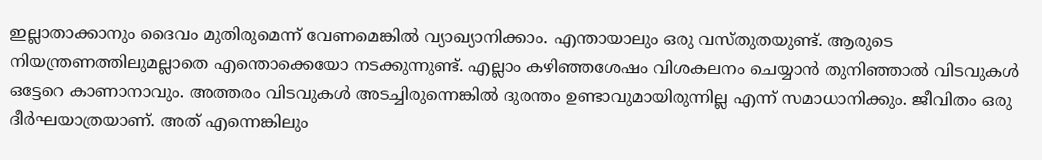ഇല്ലാതാക്കാനും ദൈവം മുതിരുമെന്ന് വേണമെങ്കില്‍ വ്യാഖ്യാനിക്കാം. എന്തായാലും ഒരു വസ്തുതയുണ്ട്. ആരുടെ നിയന്ത്രണത്തിലുമല്ലാതെ എന്തൊക്കെയോ നടക്കുന്നുണ്ട്. എല്ലാം കഴിഞ്ഞശേഷം വിശകലനം ചെയ്യാന്‍ തുനിഞ്ഞാല്‍ വിടവുകള്‍ ഒട്ടേറെ കാണാനാവും. അത്തരം വിടവുകള്‍ അടച്ചിരുന്നെങ്കില്‍ ദുരന്തം ഉണ്ടാവുമായിരുന്നില്ല എന്ന് സമാധാനിക്കും. ജീവിതം ഒരു ദീര്‍ഘയാത്രയാണ്. അത് എന്നെങ്കിലും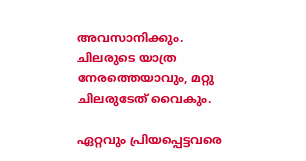അവസാനിക്കും. ചിലരുടെ യാത്ര നേരത്തെയാവും, മറ്റു ചിലരുടേത് വൈകും.

ഏറ്റവും പ്രിയപ്പെട്ടവരെ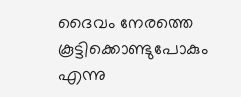ദൈവം നേരത്തെ കൂട്ടിക്കൊണ്ടുപോകും എന്നു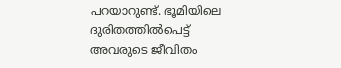പറയാറുണ്ട്. ഭൂമിയിലെ ദുരിതത്തില്‍പെട്ട് അവരുടെ ജീവിതം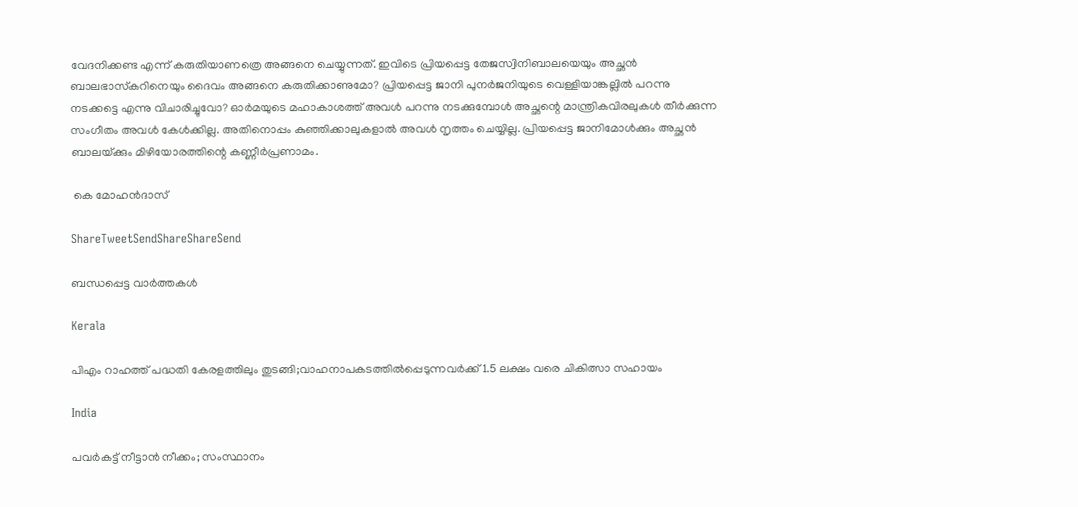വേദനിക്കണ്ട എന്ന് കരുതിയാണത്രെ അങ്ങനെ ചെയ്യുന്നത്. ഇവിടെ പ്രിയപ്പെട്ട തേജസ്വിനിബാലയെയും അച്ഛന്‍ ബാലഭാസ്‌കറിനെയും ദൈവം അങ്ങനെ കരുതിക്കാണുമോ? പ്രിയപ്പെട്ട ജാനി പുനര്‍ജനിയുടെ വെള്ളിയാങ്കല്ലില്‍ പറന്നു നടക്കട്ടെ എന്നു വിചാരിച്ചുവോ? ഓര്‍മയുടെ മഹാകാശത്ത് അവള്‍ പറന്നു നടക്കുമ്പോള്‍ അച്ഛന്റെ മാന്ത്രികവിരലുകള്‍ തീര്‍ക്കുന്ന സംഗീതം അവള്‍ കേള്‍ക്കില്ല. അതിനൊപ്പം കുഞ്ഞിക്കാലുകളാല്‍ അവള്‍ നൃത്തം ചെയ്യില്ല. പ്രിയപ്പെട്ട ജാനിമോള്‍ക്കും അച്ഛന്‍ ബാലയ്‌ക്കും മിഴിയോരത്തിന്റെ കണ്ണീര്‍പ്രണാമം.

 കെ മോഹൻദാസ്

ShareTweetSendShareShareSend

ബന്ധപ്പെട്ട വാര്‍ത്തകള്‍

Kerala

പിഎം റാഹത്ത് പദ്ധതി കേരളത്തിലും തുടങ്ങി;വാഹനാപകടത്തില്‍പ്പെടുന്നവര്‍ക്ക് 1.5 ലക്ഷം വരെ ചികിത്സാ സഹായം

India

പവര്‍കട്ട് നീട്ടാന്‍ നീക്കം; സംസ്ഥാനം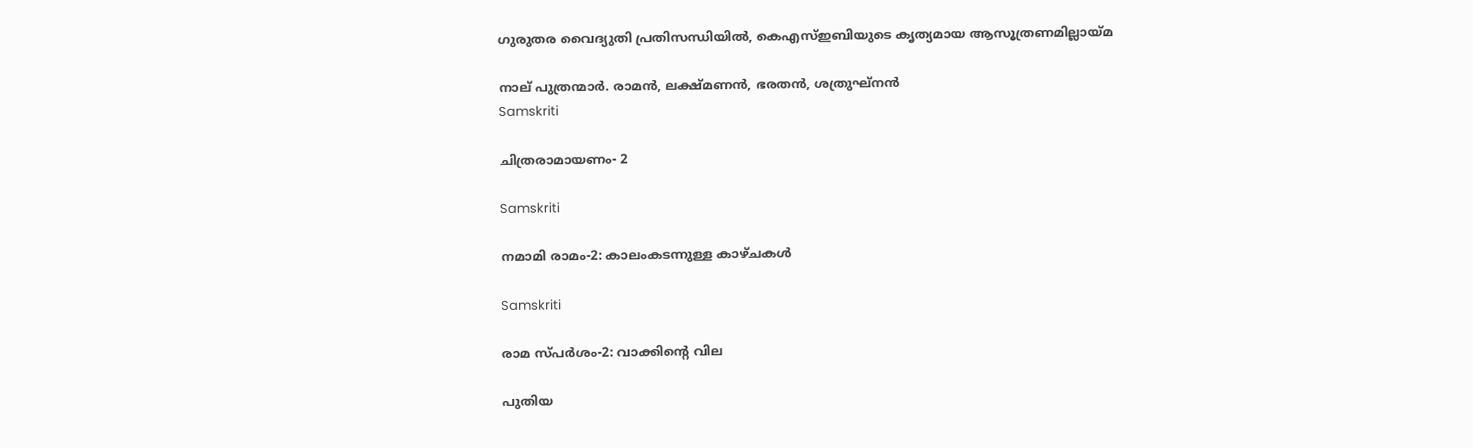ഗുരുതര വൈദ്യുതി പ്രതിസന്ധിയില്‍, കെഎസ്ഇബിയുടെ കൃത്യമായ ആസൂത്രണമില്ലായ്‌മ

നാല് പുത്രന്മാര്‍. രാമന്‍, ലക്ഷ്മണന്‍, ഭരതന്‍, ശത്രുഘ്‌നന്‍
Samskriti

ചിത്രരാമായണം- 2

Samskriti

നമാമി രാമം-2: കാലംകടന്നുള്ള കാഴ്ചകള്‍

Samskriti

രാമ സ്പര്‍ശം-2: വാക്കിന്റെ വില

പുതിയ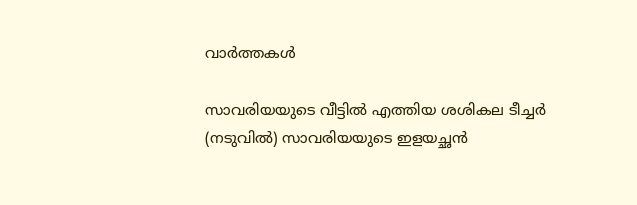വാര്‍ത്തകള്‍

സാവരിയയുടെ വീട്ടില്‍ എത്തിയ ശശികല ടീച്ചര്‍ (നടുവില്‍) സാവരിയയുടെ ഇളയച്ഛന്‍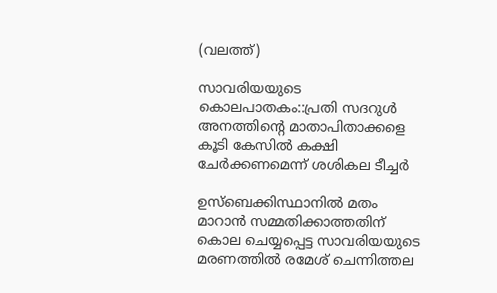(വലത്ത്)

സാവരിയയുടെ കൊലപാതകം::പ്രതി സദറുള്‍ അനത്തിന്റെ മാതാപിതാക്കളെ കൂടി കേസില്‍ കക്ഷി ചേര്‍ക്കണമെന്ന് ശശികല ടീച്ചര്‍

ഉസ്ബെക്കിസ്ഥാനില്‍ മതം മാറാന്‍ സമ്മതിക്കാത്തതിന് കൊല ചെയ്യപ്പെട്ട സാവരിയയുടെ മരണത്തില്‍ രമേശ് ചെന്നിത്തല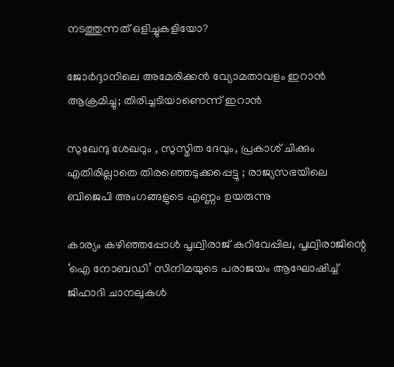നടത്തുന്നത് ഒളിച്ചുകളിയോ?

ജോർദ്ദാനിലെ അമേരിക്കൻ വ്യോമതാവളം ഇറാൻ ആക്രമിച്ചു; തിരിച്ചടിയാണെന്ന് ഇറാൻ

സുഖേന്ദു ശേഖറും , സുസ്മിത ദേവും, പ്രകാശ് ചിക്കും എതിരില്ലാതെ തിരഞ്ഞെടുക്കപ്പെട്ടു ; രാജ്യസഭയിലെ ബിജെപി അംഗങ്ങളുടെ എണ്ണം ഉയരുന്നു

കാര്യം കഴിഞ്ഞപ്പോള്‍ പൃഥ്വിരാജ് കറിവേപ്പില, പൃഥ്വിരാജിന്റെ ‘ഐ നോബഡി’ സിനിമയുടെ പരാജയം ആഘോഷിച്ച് ജിഹാദി ചാനലുകള്‍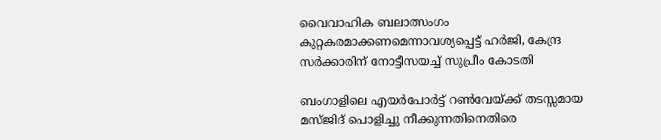വൈവാഹിക ബലാത്സംഗം കുറ്റകരമാക്കണമെന്നാവശ്യപ്പെട്ട് ഹര്‍ജി, കേന്ദ്ര സര്‍ക്കാരിന് നോട്ടീസയച്ച് സുപ്രീം കോടതി

ബംഗാളിലെ എയര്‍പോര്‍ട്ട് റണ്‍വേയ്‌ക്ക് തടസ്സമായ മസ്ജിദ് പൊളിച്ചു നീക്കുന്നതിനെതിരെ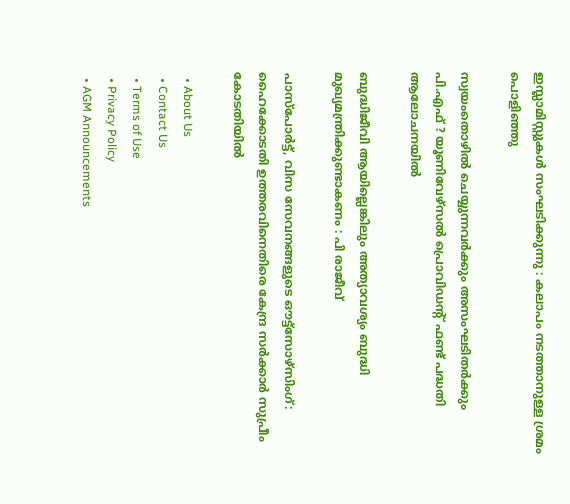ഇസ്ലാമിസ്റ്റുകൾ സംഘടിക്കുന്നു : കലാപം നടത്താനുള്ള ശ്രമം പൊളിഞ്ഞു

സ്വയംതൊഴില്‍ ചെയ്യുന്നവര്‍ക്കും അസംഘടിതര്‍ക്കും പി.എഫ് ? യൂണിവേഴ്സല്‍ പ്രൊവിഡന്റ് ഫണ്ട് പദ്ധതി ആലോചനയില്‍

ബുദ്ധിജീവി ആയില്ലെങ്കിലും അത്യാവശ്യം ബുദ്ധി മുഖ്യമന്ത്രിക്കുണ്ടാകണം : പി രാജീവ്

പാസ്പോര്‍ട്ട്, വിസ സേവനങ്ങളുടെ ഔട്ട്സോഴ്സിംഗ്: ഹൈക്കോടതി ഉത്തരവിനെതിരെ കേന്ദ്ര സര്‍ക്കാര്‍ സുപ്രീം കോടതിയില്‍

  • About Us
  • Contact Us
  • Terms of Use
  • Privacy Policy
  • AGM Announcements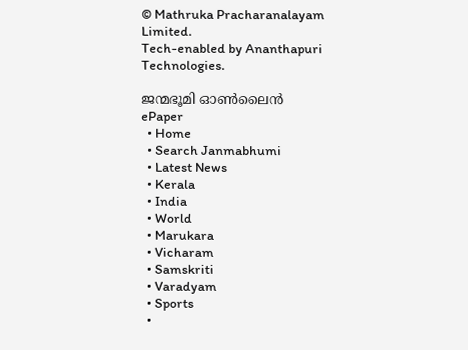© Mathruka Pracharanalayam Limited.
Tech-enabled by Ananthapuri Technologies.

ജന്മഭൂമി ഓണ്‍ലൈന്‍
ePaper
  • Home
  • Search Janmabhumi
  • Latest News
  • Kerala
  • India
  • World
  • Marukara
  • Vicharam
  • Samskriti
  • Varadyam
  • Sports
  •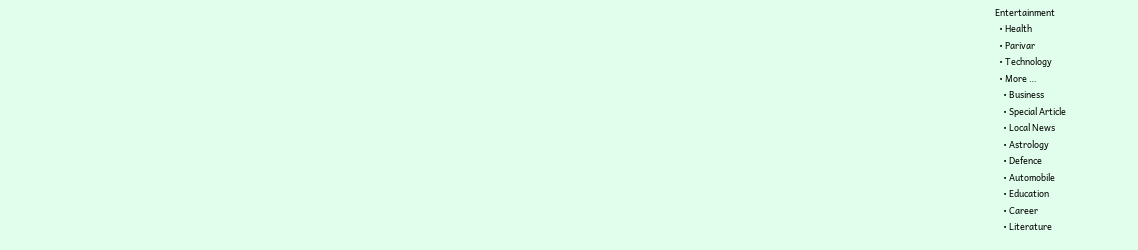Entertainment
  • Health
  • Parivar
  • Technology
  • More …
    • Business
    • Special Article
    • Local News
    • Astrology
    • Defence
    • Automobile
    • Education
    • Career
    • Literature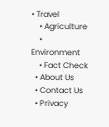• Travel
    • Agriculture
    • Environment
    • Fact Check
  • About Us
  • Contact Us
  • Privacy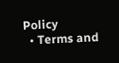Policy
  • Terms and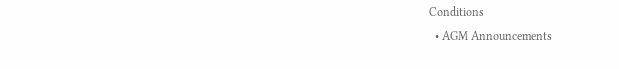Conditions
  • AGM Announcements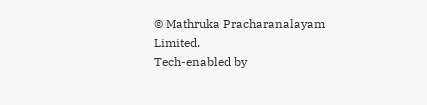© Mathruka Pracharanalayam Limited.
Tech-enabled by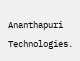Ananthapuri Technologies.